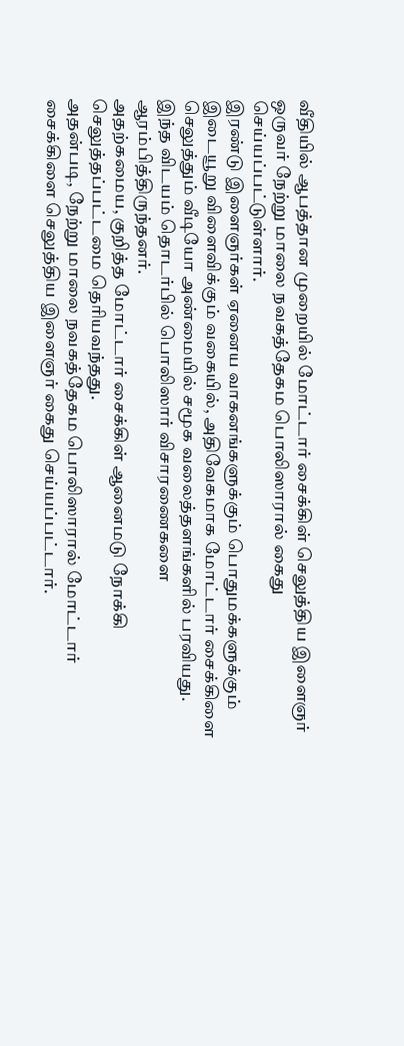வீதியில் ஆபத்தான முறையில் மோட்டார் சைக்கிள் செலுத்திய இளைஞர் ஒருவர் நேற்று மாலை நவகத்தேகம பொலிஸாரால் கைது செய்யப்பட்டுள்ளார்.
இரண்டு இளைஞர்கள் ஏனைய வாகனங்களுக்கும் பொதுமக்களுக்கும் இடையூறு விளைவிக்கும் வகையில், அதிவேகமாக மோட்டார் சைக்கிளை செலுத்தும் வீடியோ அண்மையில் சமூக வலைத்தளங்களில் பரவியது.
இந்த விடயம் தொடர்பில் பொலிஸார் விசாரணைகளை ஆரம்பித்திருந்தனர்.
அதற்கமைய, குறித்த மோட்டார் சைக்கிள் ஆனைமடு நோக்கி செலுத்தப்பட்டமை தெரியவந்தது.
அதன்படி, நேற்று மாலை நவகத்தேகம பொலிஸாரால் மோட்டார் சைக்கிளை செலுத்திய இளைஞர் கைது செய்யப்பட்டார்.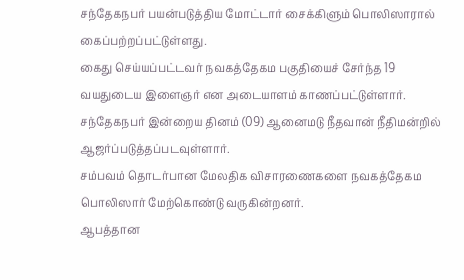சந்தேகநபர் பயன்படுத்திய மோட்டார் சைக்கிளும் பொலிஸாரால் கைப்பற்றப்பட்டுள்ளது.
கைது செய்யப்பட்டவர் நவகத்தேகம பகுதியைச் சேர்ந்த 19 வயதுடைய இளைஞர் என அடையாளம் காணப்பட்டுள்ளார்.
சந்தேகநபர் இன்றைய தினம் (09) ஆனைமடு நீதவான் நீதிமன்றில் ஆஜர்ப்படுத்தப்படவுள்ளார்.
சம்பவம் தொடர்பான மேலதிக விசாரணைகளை நவகத்தேகம பொலிஸார் மேற்கொண்டு வருகின்றனர்.
ஆபத்தான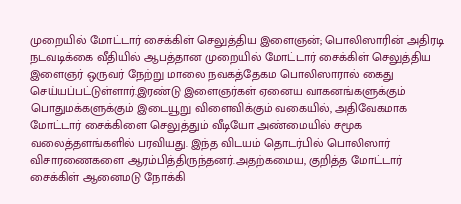முறையில் மோட்டார் சைக்கிள் செலுத்திய இளைஞன்; பொலிஸாரின் அதிரடி நடவடிக்கை வீதியில் ஆபத்தான முறையில் மோட்டார் சைக்கிள் செலுத்திய இளைஞர் ஒருவர் நேற்று மாலை நவகத்தேகம பொலிஸாரால் கைது செய்யப்பட்டுள்ளார்.இரண்டு இளைஞர்கள் ஏனைய வாகனங்களுக்கும் பொதுமக்களுக்கும் இடையூறு விளைவிக்கும் வகையில், அதிவேகமாக மோட்டார் சைக்கிளை செலுத்தும் வீடியோ அண்மையில் சமூக வலைத்தளங்களில் பரவியது. இந்த விடயம் தொடர்பில் பொலிஸார் விசாரணைகளை ஆரம்பித்திருந்தனர்.அதற்கமைய, குறித்த மோட்டார் சைக்கிள் ஆனைமடு நோக்கி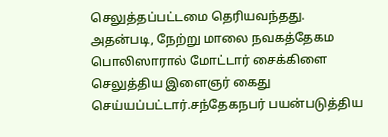செலுத்தப்பட்டமை தெரியவந்தது. அதன்படி, நேற்று மாலை நவகத்தேகம பொலிஸாரால் மோட்டார் சைக்கிளை செலுத்திய இளைஞர் கைது செய்யப்பட்டார்.சந்தேகநபர் பயன்படுத்திய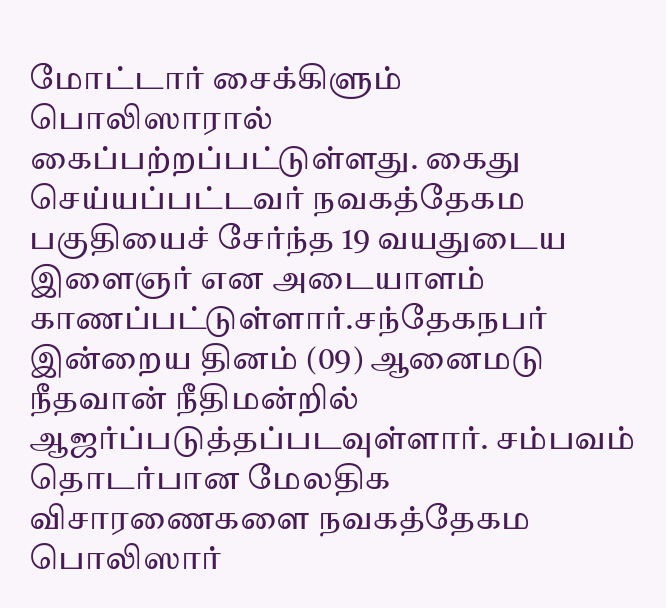மோட்டார் சைக்கிளும் பொலிஸாரால் கைப்பற்றப்பட்டுள்ளது. கைது செய்யப்பட்டவர் நவகத்தேகம பகுதியைச் சேர்ந்த 19 வயதுடைய இளைஞர் என அடையாளம் காணப்பட்டுள்ளார்.சந்தேகநபர் இன்றைய தினம் (09) ஆனைமடு நீதவான் நீதிமன்றில் ஆஜர்ப்படுத்தப்படவுள்ளார். சம்பவம் தொடர்பான மேலதிக விசாரணைகளை நவகத்தேகம பொலிஸார்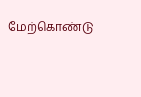மேற்கொண்டு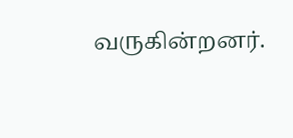வருகின்றனர்.